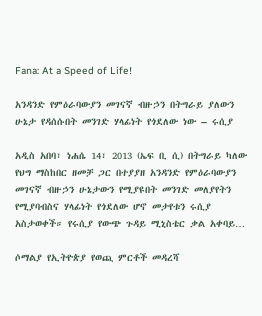Fana: At a Speed of Life!

አንዳንድ የምዕራባውያን መገናኛ ብዙኃን በትግራይ ያለውን ሁኔታ የዳሰሱበት መንገድ ሃላፊነት የጎደለው ነው – ሩሲያ

አዲስ አበባ፣ ነሐሴ 14፣ 2013 (ኤፍ ቢ ሲ) በትግራይ ካለው የህግ ማስከበር ዘመቻ ጋር በተያያዘ አንዳንድ የምዕራባውያን መገናኛ ብዙኃን ሁኔታውን የሚያዩበት መንገድ መለያየትን የሚያባብስና ሃላፊነት የጎደለው ሆኖ መታየቱን ሩሲያ አስታወቀች። የሩሲያ የውጭ ጉዳይ ሚኒስቴር ቃል አቀባይ…

ሶማልያ የኢትዮጵያ የወጪ ምርቶች መዳረሻ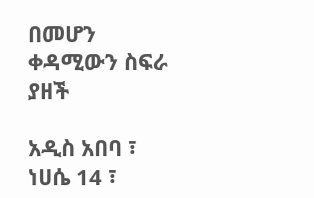በመሆን ቀዳሚውን ስፍራ ያዘች

አዲስ አበባ ፣ ነሀሴ 14 ፣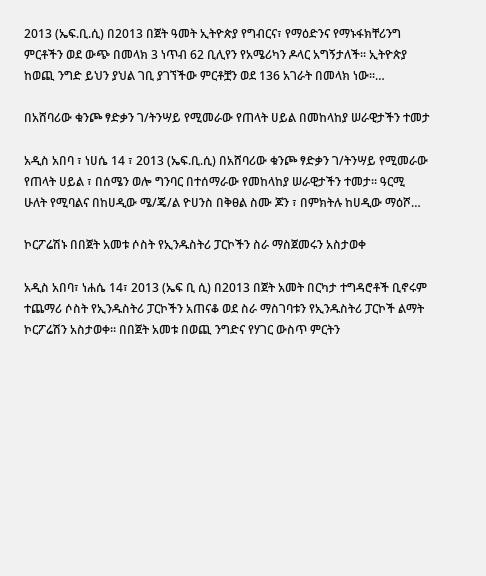2013 (ኤፍ.ቢ.ሲ) በ2013 በጀት ዓመት ኢትዮጵያ የግብርና፣ የማዕድንና የማኑፋክቸሪንግ ምርቶችን ወደ ውጭ በመላክ 3 ነጥብ 62 ቢሊየን የአሜሪካን ዶላር አግኝታለች፡፡ ኢትዮጵያ ከወጪ ንግድ ይህን ያህል ገቢ ያገኘችው ምርቶቿን ወደ 136 አገራት በመላክ ነው፡፡…

በአሸባሪው ቁንጮ ፃድቃን ገ/ትንሣይ የሚመራው የጠላት ሀይል በመከላከያ ሠራዊታችን ተመታ

አዲስ አበባ ፣ ነሀሴ 14 ፣ 2013 (ኤፍ.ቢ.ሲ) በአሸባሪው ቁንጮ ፃድቃን ገ/ትንሣይ የሚመራው የጠላት ሀይል ፣ በሰሜን ወሎ ግንባር በተሰማራው የመከላከያ ሠራዊታችን ተመታ። ዓርሚ ሁለት የሚባልና በከሀዲው ሜ/ጄ/ል ዮሀንስ በቅፀል ስሙ ጆን ፣ በምክትሉ ከሀዲው ማዕሾ…

ኮርፖሬሽኑ በበጀት አመቱ ሶስት የኢንዱስትሪ ፓርኮችን ስራ ማስጀመሩን አስታወቀ

አዲስ አበባ፣ ነሐሴ 14፣ 2013 (ኤፍ ቢ ሲ) በ2013 በጀት አመት በርካታ ተግዳሮቶች ቢኖሩም ተጨማሪ ሶስት የኢንዱስትሪ ፓርኮችን አጠናቆ ወደ ስራ ማስገባቱን የኢንዱስትሪ ፓርኮች ልማት ኮርፖሬሽን አስታወቀ። በበጀት አመቱ በወጪ ንግድና የሃገር ውስጥ ምርትን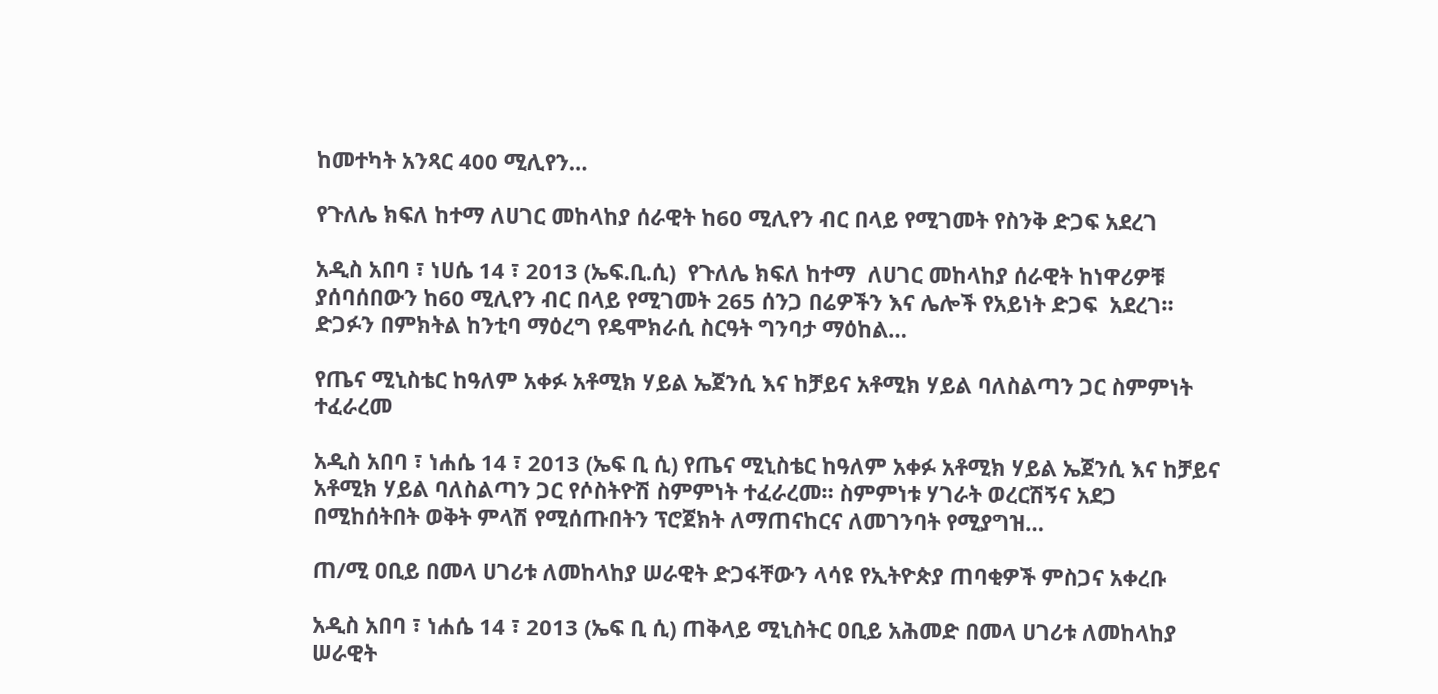ከመተካት አንጻር 400 ሚሊየን…

የጉለሌ ክፍለ ከተማ ለሀገር መከላከያ ሰራዊት ከ60 ሚሊየን ብር በላይ የሚገመት የስንቅ ድጋፍ አደረገ

አዲስ አበባ ፣ ነሀሴ 14 ፣ 2013 (ኤፍ.ቢ.ሲ)  የጉለሌ ክፍለ ከተማ  ለሀገር መከላከያ ሰራዊት ከነዋሪዎቹ ያሰባሰበውን ከ60 ሚሊየን ብር በላይ የሚገመት 265 ሰንጋ በሬዎችን እና ሌሎች የአይነት ድጋፍ  አደረገ። ድጋፉን በምክትል ከንቲባ ማዕረግ የዴሞክራሲ ስርዓት ግንባታ ማዕከል…

የጤና ሚኒስቴር ከዓለም አቀፉ አቶሚክ ሃይል ኤጀንሲ እና ከቻይና አቶሚክ ሃይል ባለስልጣን ጋር ስምምነት ተፈራረመ

አዲስ አበባ ፣ ነሐሴ 14 ፣ 2013 (ኤፍ ቢ ሲ) የጤና ሚኒስቴር ከዓለም አቀፉ አቶሚክ ሃይል ኤጀንሲ እና ከቻይና አቶሚክ ሃይል ባለስልጣን ጋር የሶስትዮሽ ስምምነት ተፈራረመ። ስምምነቱ ሃገራት ወረርሽኝና አደጋ በሚከሰትበት ወቅት ምላሽ የሚሰጡበትን ፕሮጀክት ለማጠናከርና ለመገንባት የሚያግዝ…

ጠ/ሚ ዐቢይ በመላ ሀገሪቱ ለመከላከያ ሠራዊት ድጋፋቸውን ላሳዩ የኢትዮጵያ ጠባቂዎች ምስጋና አቀረቡ

አዲስ አበባ ፣ ነሐሴ 14 ፣ 2013 (ኤፍ ቢ ሲ) ጠቅላይ ሚኒስትር ዐቢይ አሕመድ በመላ ሀገሪቱ ለመከላከያ ሠራዊት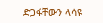ድጋፋቸውን ላሳዩ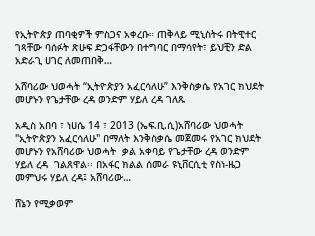የኢትዮጵያ ጠባቂዎች ምስጋና አቀረቡ። ጠቅላይ ሚኒስትሩ በትዊተር ገጻቸው ባሰፉት ጽሁፍ ድጋፋቸውን በተግባር በማሳየት፣ ይህቺን ድል አድራጊ ሀገር ለመጠበቅ…

አሸባሪው ህወሓት “ኢትዮጵያን አፈርሳለሁ” እንቅስቃሴ የአገር ክህደት መሆኑን የጌታቸው ረዳ ወንድም ሃይለ ረዳ ገለጹ

አዲስ አበባ ፣ ነሀሴ 14 ፣ 2013 (ኤፍ.ቢ.ሲ)አሸባሪው ህወሓት "ኢትዮጵያን አፈርሳለሁ" በማለት እንቅስቃሴ መጀመሩ የአገር ክህደት መሆኑን የአሸባሪው ህወሓት  ቃል አቀባይ የጌታቸው ረዳ ወንድም ሃይለ ረዳ  ገልጸዋል፡፡ በአፋር ክልል ሰመራ ዩኒቨርሲቲ የስነ-ዜጋ መምህሩ ሃይለ ረዳ፤ አሸባሪው…

ሸኔን የሚቃወም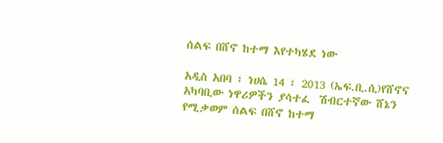ሰልፍ በሸኖ ከተማ እየተካሄደ ነው

አዲስ አበባ ፣ ነሀሴ 14 ፣ 2013 (ኤፍ.ቢ.ሲ)የሸኖና አካባቢው ነዋሪዎችን ያሳተፈ  ሽብርተኛው ሸኔን የሚቃወም ሰልፍ በሸኖ ከተማ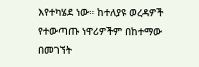እየተካሄደ ነው። ከተለያዩ ወረዳዎች የተውጣጡ ነዋሪዎችም በከተማው በመገኘት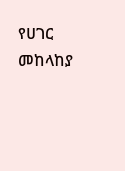የሀገር መከላከያ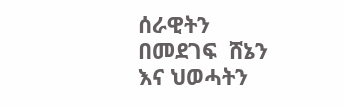ሰራዊትን በመደገፍ  ሸኔን እና ህወሓትን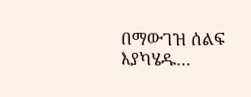በማውገዝ ሰልፍ እያካሄዱ…